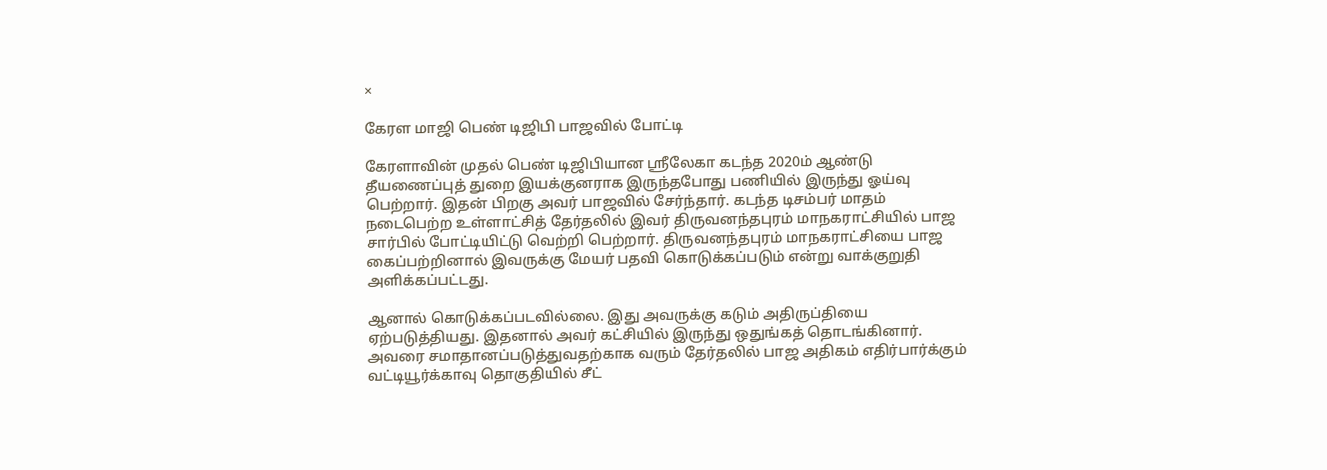×

கேரள மாஜி பெண் டிஜிபி பாஜவில் போட்டி

கேரளாவின் முதல் பெண் டிஜிபியான ஸ்ரீலேகா கடந்த 2020ம் ஆண்டு தீயணைப்புத் துறை இயக்குனராக இருந்தபோது பணியில் இருந்து ஓய்வு பெற்றார். இதன் பிறகு அவர் பாஜவில் சேர்ந்தார். கடந்த டிசம்பர் மாதம் நடைபெற்ற உள்ளாட்சித் தேர்தலில் இவர் திருவனந்தபுரம் மாநகராட்சியில் பாஜ சார்பில் போட்டியிட்டு வெற்றி பெற்றார். திருவனந்தபுரம் மாநகராட்சியை பாஜ கைப்பற்றினால் இவருக்கு மேயர் பதவி கொடுக்கப்படும் என்று வாக்குறுதி அளிக்கப்பட்டது.

ஆனால் கொடுக்கப்படவில்லை. இது அவருக்கு கடும் அதிருப்தியை ஏற்படுத்தியது. இதனால் அவர் கட்சியில் இருந்து ஒதுங்கத் தொடங்கினார். அவரை சமாதானப்படுத்துவதற்காக வரும் தேர்தலில் பாஜ அதிகம் எதிர்பார்க்கும் வட்டியூர்க்காவு தொகுதியில் சீட்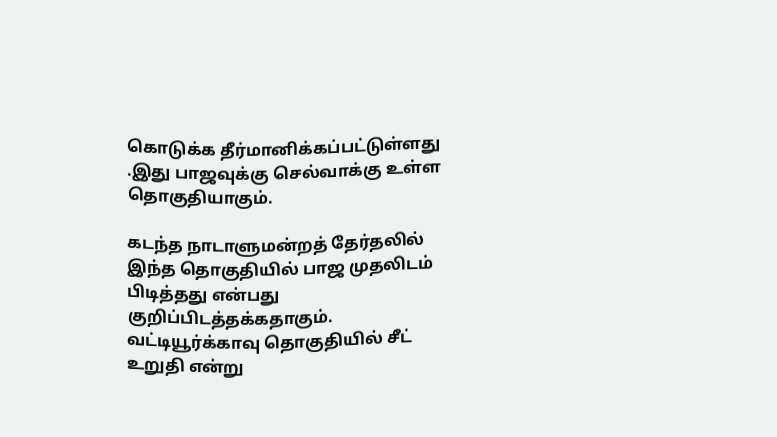கொடுக்க தீர்மானிக்கப்பட்டுள்ளது .இது பாஜவுக்கு செல்வாக்கு உள்ள தொகுதியாகும்.

கடந்த நாடாளுமன்றத் தேர்தலில் இந்த தொகுதியில் பாஜ முதலிடம் பிடித்தது என்பது குறிப்பிடத்தக்கதாகும். வட்டியூர்க்காவு தொகுதியில் சீட் உறுதி என்று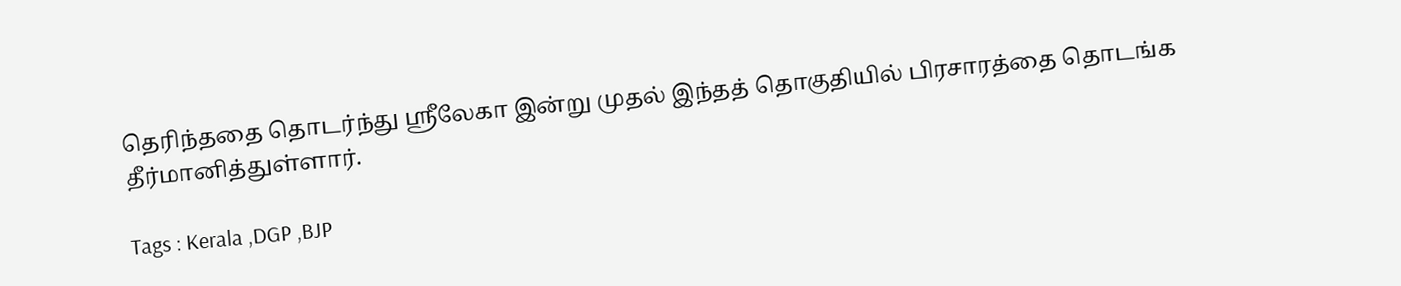தெரிந்ததை தொடர்ந்து ஸ்ரீலேகா இன்று முதல் இந்தத் தொகுதியில் பிரசாரத்தை தொடங்க தீர்மானித்துள்ளார்.

Tags : Kerala ,DGP ,BJP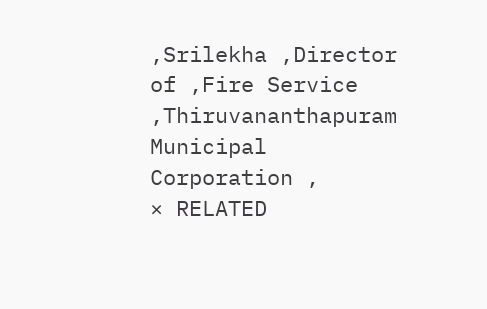,Srilekha ,Director of ,Fire Service ,Thiruvananthapuram Municipal Corporation ,
× RELATED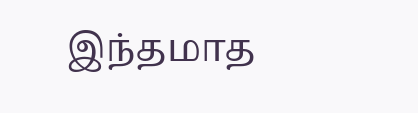இந்தமாத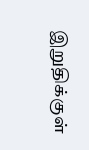இறுதிக்குள்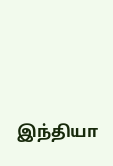இந்தியா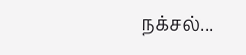நக்சல்...